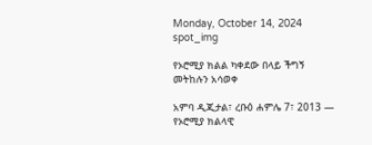Monday, October 14, 2024
spot_img

የኦሮሚያ ክልል ካቀደው በላይ ችግኝ መትከሉን አሳወቀ

አምባ ዲጂታል፣ ረቡዕ ሐምሌ 7፣ 2013 ― የኦሮሚያ ክልላዊ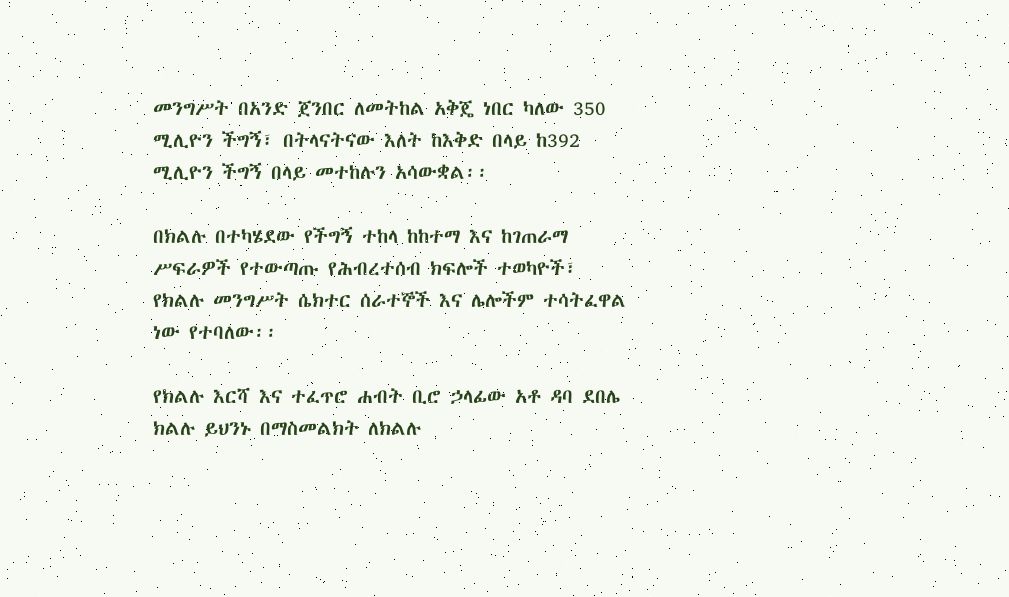መንግሥት በአንድ ጀንበር ለመትከል አቅጄ ነበር ካለው 350 ሚሊዮን ችግኝ፣ በትላናትናው እለት ከእቅድ በላይ ከ392 ሚሊዮን ችግኝ በላይ መተከሉን አሳውቋል፡፡

በክልሉ በተካሄደው የችግኝ ተከላ ከከተማ እና ከገጠራማ ሥፍራዎች የተውጣጡ የሕብረተሰብ ክፍሎች ተወካዮች፣ የክልሉ መንግሥት ሴክተር ሰራተኞች እና ሌሎችም ተሳትፈዋል ነው የተባለው፡፡

የክልሉ እርሻ እና ተፈጥሮ ሐብት ቢሮ ኃላፊው አቶ ዳባ ደበሌ ክልሉ ይህንኑ በማስመልክት ለክልሉ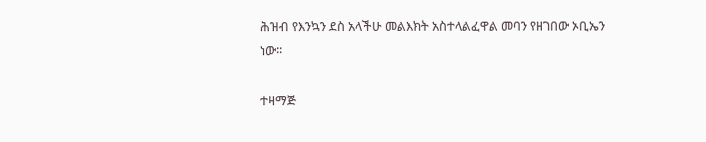ሕዝብ የእንኳን ደስ አላችሁ መልእክት አስተላልፈዋል መባን የዘገበው ኦቢኤን ነው፡፡

ተዛማጅ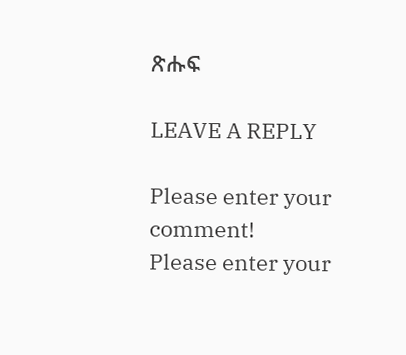ጽሑፍ

LEAVE A REPLY

Please enter your comment!
Please enter your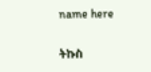name here

ትኩስ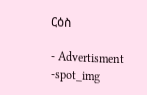ርዕስ

- Advertisment -spot_img